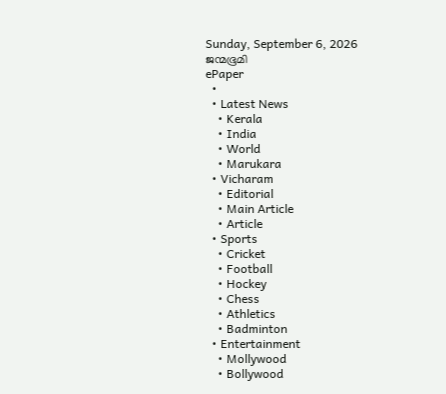Sunday, September 6, 2026
ജന്മഭൂമി
ePaper
  •
  • Latest News
    • Kerala
    • India
    • World
    • Marukara
  • Vicharam
    • Editorial
    • Main Article
    • Article
  • Sports
    • Cricket
    • Football
    • Hockey
    • Chess
    • Athletics
    • Badminton
  • Entertainment
    • Mollywood
    • Bollywood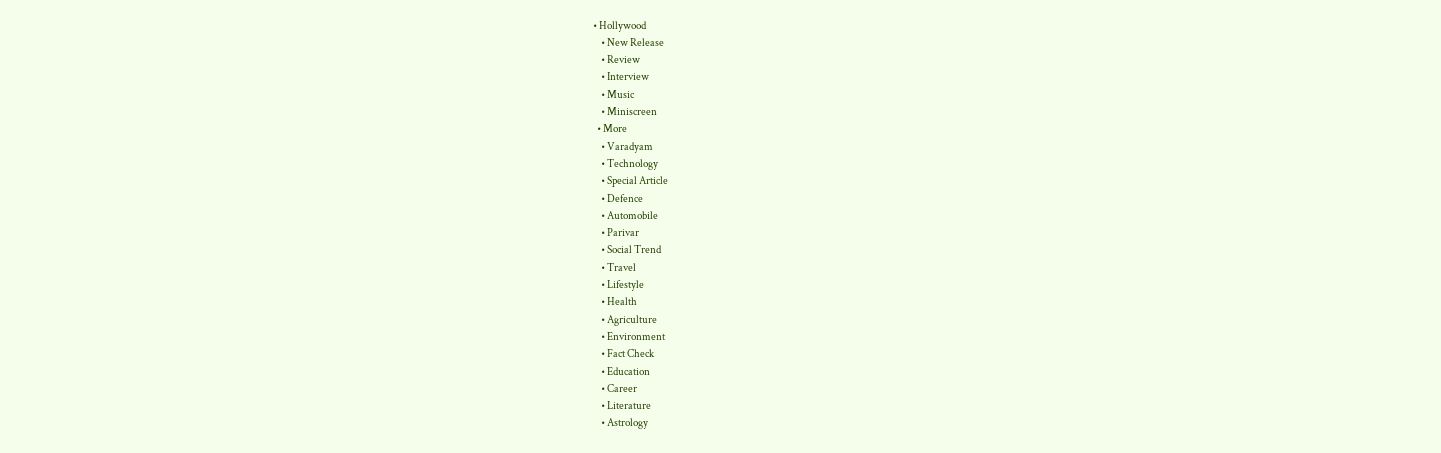• Hollywood
    • New Release
    • Review
    • Interview
    • Music
    • Miniscreen
  • More
    • Varadyam
    • Technology
    • Special Article
    • Defence
    • Automobile
    • Parivar
    • Social Trend
    • Travel
    • Lifestyle
    • Health
    • Agriculture
    • Environment
    • Fact Check
    • Education
    • Career
    • Literature
    • Astrology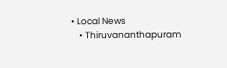• Local News
    • Thiruvananthapuram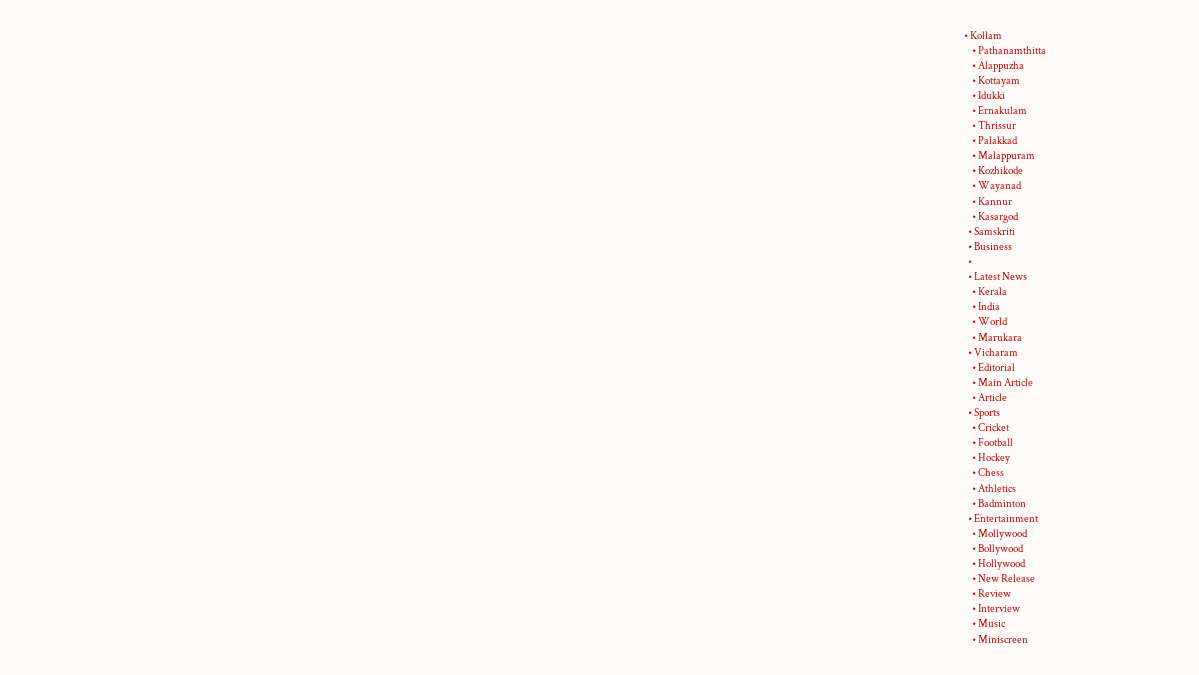• Kollam
    • Pathanamthitta
    • Alappuzha
    • Kottayam
    • Idukki
    • Ernakulam
    • Thrissur
    • Palakkad
    • Malappuram
    • Kozhikode
    • Wayanad
    • Kannur
    • Kasargod
  • Samskriti
  • Business
  •
  • Latest News
    • Kerala
    • India
    • World
    • Marukara
  • Vicharam
    • Editorial
    • Main Article
    • Article
  • Sports
    • Cricket
    • Football
    • Hockey
    • Chess
    • Athletics
    • Badminton
  • Entertainment
    • Mollywood
    • Bollywood
    • Hollywood
    • New Release
    • Review
    • Interview
    • Music
    • Miniscreen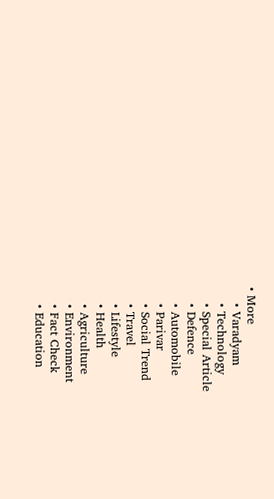• More
    • Varadyam
    • Technology
    • Special Article
    • Defence
    • Automobile
    • Parivar
    • Social Trend
    • Travel
    • Lifestyle
    • Health
    • Agriculture
    • Environment
    • Fact Check
    • Education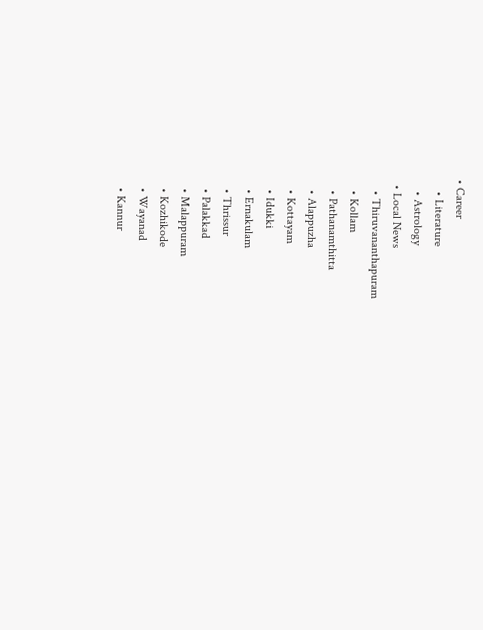• Career
    • Literature
    • Astrology
  • Local News
    • Thiruvananthapuram
    • Kollam
    • Pathanamthitta
    • Alappuzha
    • Kottayam
    • Idukki
    • Ernakulam
    • Thrissur
    • Palakkad
    • Malappuram
    • Kozhikode
    • Wayanad
    • Kannur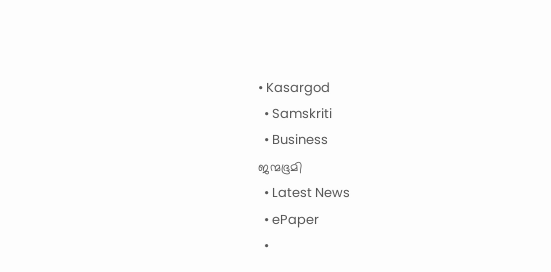• Kasargod
  • Samskriti
  • Business
ജന്മഭൂമി
  • Latest News
  • ePaper
  •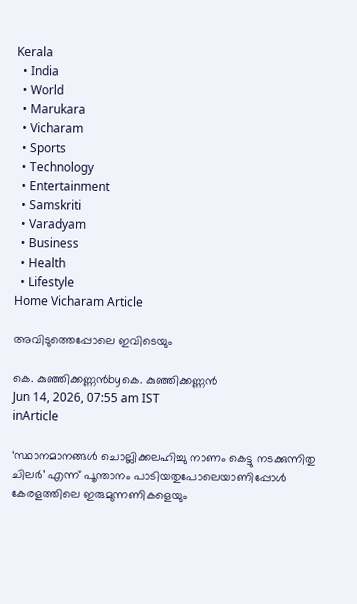Kerala
  • India
  • World
  • Marukara
  • Vicharam
  • Sports
  • Technology
  • Entertainment
  • Samskriti
  • Varadyam
  • Business
  • Health
  • Lifestyle
Home Vicharam Article

അവിടുത്തെപ്പോലെ ഇവിടെയും

കെ. കുഞ്ഞിക്കണ്ണന്‍byകെ. കുഞ്ഞിക്കണ്ണന്‍
Jun 14, 2026, 07:55 am IST
inArticle

‘സ്ഥാനമാനങ്ങള്‍ ചൊല്ലിക്കലഹിച്ചു നാണം കെട്ടു നടക്കുന്നിതു ചിലര്‍’ എന്ന് പൂന്താനം പാടിയതുപോലെയാണിപ്പോള്‍ കേരളത്തിലെ ഇരുമുന്നണികളെയും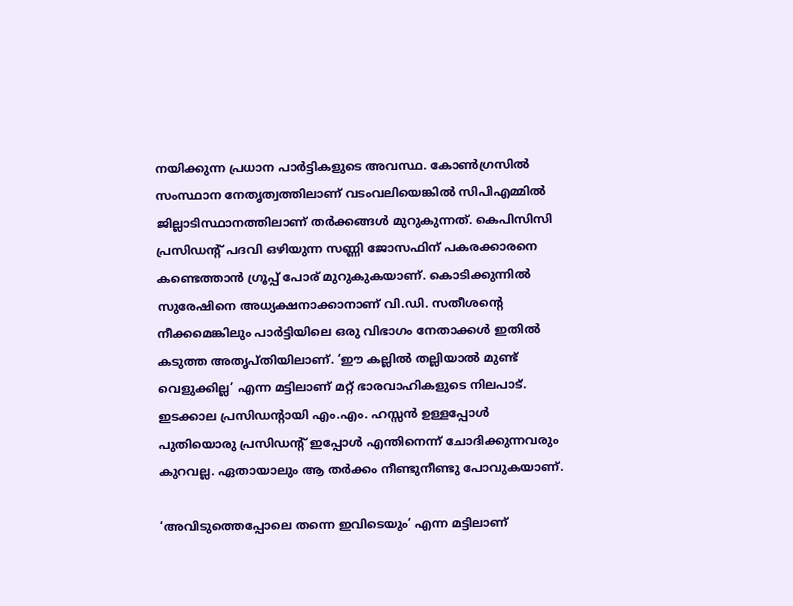നയിക്കുന്ന പ്രധാന പാര്‍ട്ടികളുടെ അവസ്ഥ. കോണ്‍ഗ്രസില്‍ സംസ്ഥാന നേതൃത്വത്തിലാണ് വടംവലിയെങ്കില്‍ സിപിഎമ്മില്‍ ജില്ലാടിസ്ഥാനത്തിലാണ് തര്‍ക്കങ്ങള്‍ മുറുകുന്നത്. കെപിസിസി പ്രസിഡന്റ് പദവി ഒഴിയുന്ന സണ്ണി ജോസഫിന് പകരക്കാരനെ കണ്ടെത്താന്‍ ഗ്രൂപ്പ് പോര് മുറുകുകയാണ്. കൊടിക്കുന്നില്‍ സുരേഷിനെ അധ്യക്ഷനാക്കാനാണ് വി.ഡി. സതീശന്റെ നീക്കമെങ്കിലും പാര്‍ട്ടിയിലെ ഒരു വിഭാഗം നേതാക്കള്‍ ഇതില്‍ കടുത്ത അതൃപ്തിയിലാണ്. ‘ഈ കല്ലില്‍ തല്ലിയാല്‍ മുണ്ട് വെളുക്കില്ല’ എന്ന മട്ടിലാണ് മറ്റ് ഭാരവാഹികളുടെ നിലപാട്. ഇടക്കാല പ്രസിഡന്റായി എം.എം. ഹസ്സന്‍ ഉള്ളപ്പോള്‍ പുതിയൊരു പ്രസിഡന്റ് ഇപ്പോള്‍ എന്തിനെന്ന് ചോദിക്കുന്നവരും കുറവല്ല. ഏതായാലും ആ തര്‍ക്കം നീണ്ടുനീണ്ടു പോവുകയാണ്.

‘അവിടുത്തെപ്പോലെ തന്നെ ഇവിടെയും’ എന്ന മട്ടിലാണ്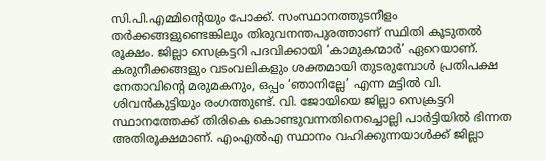സി.പി.എമ്മിന്റെയും പോക്ക്. സംസ്ഥാനത്തുടനീളം തര്‍ക്കങ്ങളുണ്ടെങ്കിലും തിരുവനന്തപുരത്താണ് സ്ഥിതി കൂടുതല്‍ രൂക്ഷം. ജില്ലാ സെക്രട്ടറി പദവിക്കായി ‘കാമുകന്മാര്‍’ ഏറെയാണ്. കരുനീക്കങ്ങളും വടംവലികളും ശക്തമായി തുടരുമ്പോള്‍ പ്രതിപക്ഷ നേതാവിന്റെ മരുമകനും, ഒപ്പം ‘ഞാനില്ലേ’ എന്ന മട്ടില്‍ വി. ശിവന്‍കുട്ടിയും രംഗത്തുണ്ട്. വി. ജോയിയെ ജില്ലാ സെക്രട്ടറി സ്ഥാനത്തേക്ക് തിരികെ കൊണ്ടുവന്നതിനെച്ചൊല്ലി പാര്‍ട്ടിയില്‍ ഭിന്നത അതിരൂക്ഷമാണ്. എംഎല്‍എ സ്ഥാനം വഹിക്കുന്നയാള്‍ക്ക് ജില്ലാ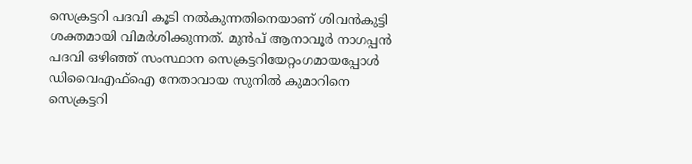സെക്രട്ടറി പദവി കൂടി നല്‍കുന്നതിനെയാണ് ശിവന്‍കുട്ടി ശക്തമായി വിമര്‍ശിക്കുന്നത്. മുന്‍പ് ആനാവൂര്‍ നാഗപ്പന്‍ പദവി ഒഴിഞ്ഞ് സംസ്ഥാന സെക്രട്ടറിയേറ്റംഗമായപ്പോള്‍ ഡിവൈഎഫ്‌ഐ നേതാവായ സുനില്‍ കുമാറിനെ സെക്രട്ടറി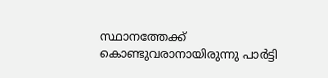സ്ഥാനത്തേക്ക് കൊണ്ടുവരാനായിരുന്നു പാര്‍ട്ടി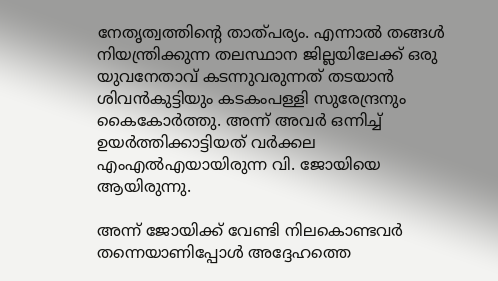നേതൃത്വത്തിന്റെ താത്പര്യം. എന്നാല്‍ തങ്ങള്‍ നിയന്ത്രിക്കുന്ന തലസ്ഥാന ജില്ലയിലേക്ക് ഒരു യുവനേതാവ് കടന്നുവരുന്നത് തടയാന്‍ ശിവന്‍കുട്ടിയും കടകംപള്ളി സുരേന്ദ്രനും കൈകോര്‍ത്തു. അന്ന് അവര്‍ ഒന്നിച്ച് ഉയര്‍ത്തിക്കാട്ടിയത് വര്‍ക്കല എംഎല്‍എയായിരുന്ന വി. ജോയിയെ ആയിരുന്നു.

അന്ന് ജോയിക്ക് വേണ്ടി നിലകൊണ്ടവര്‍ തന്നെയാണിപ്പോള്‍ അദ്ദേഹത്തെ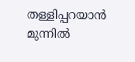തള്ളിപ്പറയാന്‍ മുന്നില്‍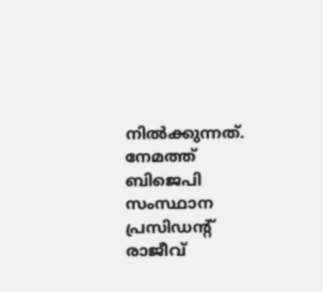നില്‍ക്കുന്നത്. നേമത്ത് ബിജെപി സംസ്ഥാന പ്രസിഡന്റ് രാജീവ്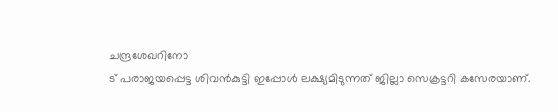ചന്ദ്രശേഖറിനോ
ട് പരാജയപ്പെട്ട ശിവന്‍കുട്ടി ഇപ്പോള്‍ ലക്ഷ്യമിടുന്നത് ജില്ലാ സെക്രട്ടറി കസേരയാണ്.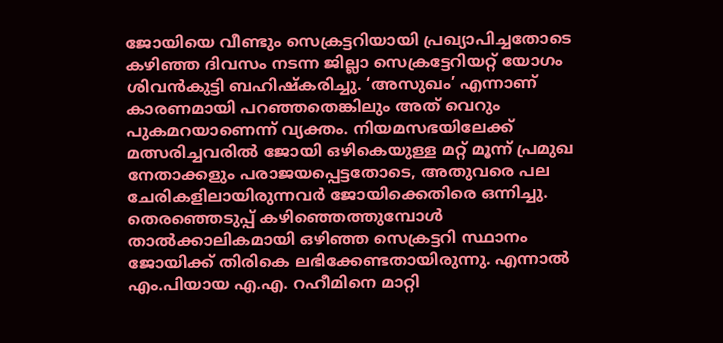ജോയിയെ വീണ്ടും സെക്രട്ടറിയായി പ്രഖ്യാപിച്ചതോടെ കഴിഞ്ഞ ദിവസം നടന്ന ജില്ലാ സെക്രട്ടേറിയറ്റ് യോഗം ശിവന്‍കുട്ടി ബഹിഷ്‌കരിച്ചു. ‘അസുഖം’ എന്നാണ് കാരണമായി പറഞ്ഞതെങ്കിലും അത് വെറും പുകമറയാണെന്ന് വ്യക്തം. നിയമസഭയിലേക്ക് മത്സരിച്ചവരില്‍ ജോയി ഒഴികെയുള്ള മറ്റ് മൂന്ന് പ്രമുഖ നേതാക്കളും പരാജയപ്പെട്ടതോടെ, അതുവരെ പല ചേരികളിലായിരുന്നവര്‍ ജോയിക്കെതിരെ ഒന്നിച്ചു. തെരഞ്ഞെടുപ്പ് കഴിഞ്ഞെത്തുമ്പോള്‍ താല്‍ക്കാലികമായി ഒഴിഞ്ഞ സെക്രട്ടറി സ്ഥാനം ജോയിക്ക് തിരികെ ലഭിക്കേണ്ടതായിരുന്നു. എന്നാല്‍ എം.പിയായ എ.എ. റഹീമിനെ മാറ്റി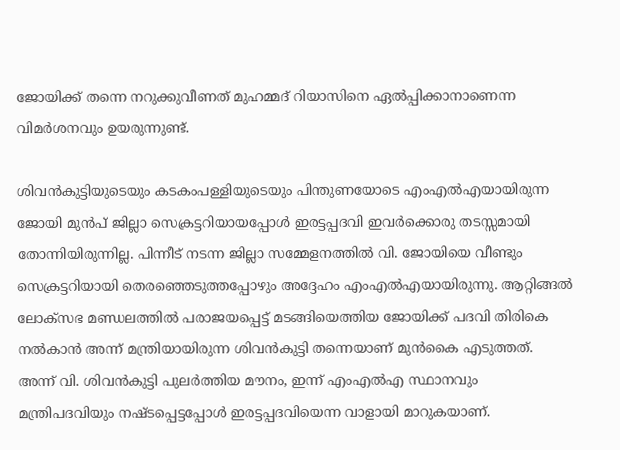ജോയിക്ക് തന്നെ നറുക്കുവീണത് മുഹമ്മദ് റിയാസിനെ ഏല്‍പ്പിക്കാനാണെന്ന വിമര്‍ശനവും ഉയരുന്നുണ്ട്.

ശിവന്‍കുട്ടിയുടെയും കടകംപള്ളിയുടെയും പിന്തുണയോടെ എംഎല്‍എയായിരുന്ന ജോയി മുന്‍പ് ജില്ലാ സെക്രട്ടറിയായപ്പോള്‍ ഇരട്ടപ്പദവി ഇവര്‍ക്കൊരു തടസ്സമായി തോന്നിയിരുന്നില്ല. പിന്നീട് നടന്ന ജില്ലാ സമ്മേളനത്തില്‍ വി. ജോയിയെ വീണ്ടും സെക്രട്ടറിയായി തെരഞ്ഞെടുത്തപ്പോഴും അദ്ദേഹം എംഎല്‍എയായിരുന്നു. ആറ്റിങ്ങല്‍ ലോക്‌സഭ മണ്ഡലത്തില്‍ പരാജയപ്പെട്ട് മടങ്ങിയെത്തിയ ജോയിക്ക് പദവി തിരികെ നല്‍കാന്‍ അന്ന് മന്ത്രിയായിരുന്ന ശിവന്‍കുട്ടി തന്നെയാണ് മുന്‍കൈ എടുത്തത്. അന്ന് വി. ശിവന്‍കുട്ടി പുലര്‍ത്തിയ മൗനം, ഇന്ന് എംഎല്‍എ സ്ഥാനവും മന്ത്രിപദവിയും നഷ്ടപ്പെട്ടപ്പോള്‍ ഇരട്ടപ്പദവിയെന്ന വാളായി മാറുകയാണ്.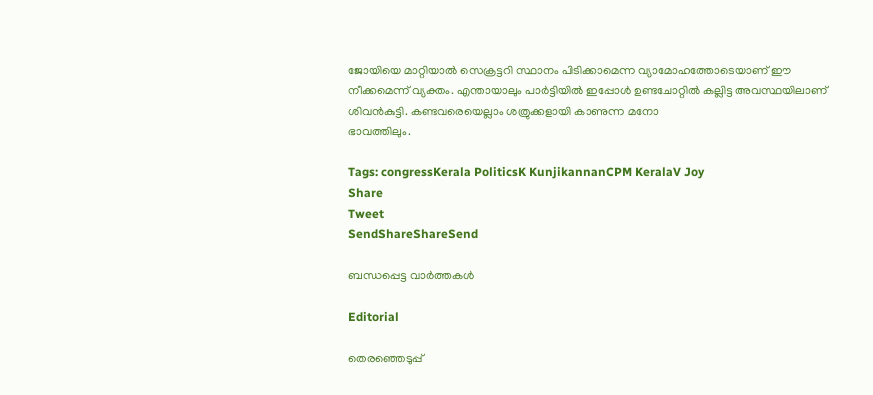ജോയിയെ മാറ്റിയാല്‍ സെക്രട്ടറി സ്ഥാനം പിടിക്കാമെന്ന വ്യാമോഹത്തോടെയാണ് ഈ നീക്കമെന്ന് വ്യക്തം. എന്തായാലും പാര്‍ട്ടിയില്‍ ഇപ്പോള്‍ ഉണ്ടചോറ്റില്‍ കല്ലിട്ട അവസ്ഥയിലാണ് ശിവന്‍കുട്ടി. കണ്ടവരെയെല്ലാം ശത്രുക്കളായി കാണുന്ന മനോ
ഭാവത്തിലും.

Tags: congressKerala PoliticsK KunjikannanCPM KeralaV Joy
Share
Tweet
SendShareShareSend

ബന്ധപ്പെട്ട വാര്‍ത്തകള്‍

Editorial

തെരഞ്ഞെടുപ്പ്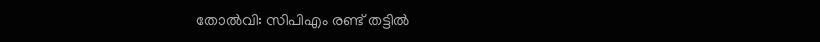തോല്‍വി: സിപിഎം രണ്ട് തട്ടില്‍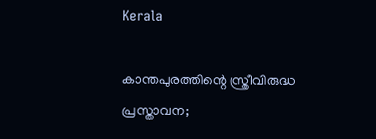Kerala

കാന്തപുരത്തിന്റെ സ്ത്രീവിരുദ്ധ പ്രസ്താവന;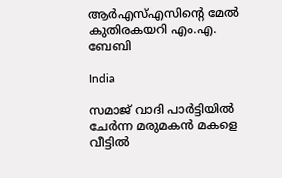ആര്‍എസ്എസിന്റെ മേല്‍ കുതിരകയറി എം.എ. ബേബി

India

സമാജ് വാദി പാർട്ടിയിൽ ചേർന്ന മരുമകൻ മകളെ വീട്ടിൽ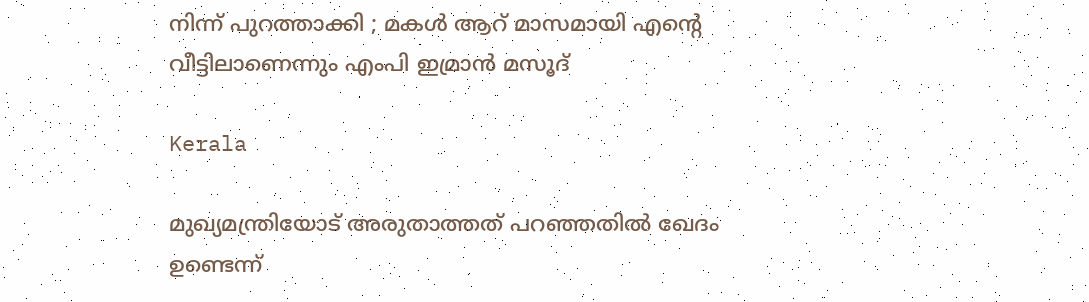നിന്ന് പുറത്താക്കി ; മകൾ ആറ് മാസമായി എന്റെ വീട്ടിലാണെന്നും എംപി ഇമ്രാൻ മസൂദ്

Kerala

മുഖ്യമന്ത്രിയോട് അരുതാത്തത് പറഞ്ഞതില്‍ ഖേദം ഉണ്ടെന്ന്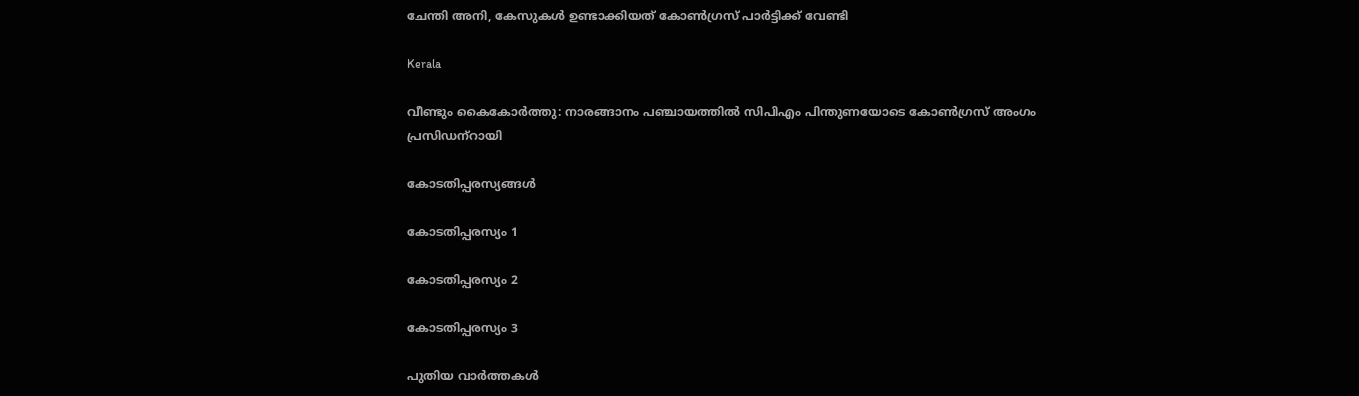ചേന്തി അനി, കേസുകള്‍ ഉണ്ടാക്കിയത് കോണ്‍ഗ്രസ് പാര്‍ട്ടിക്ക് വേണ്ടി

Kerala

വീണ്ടും കൈകോര്‍ത്തു: നാരങ്ങാനം പഞ്ചായത്തില്‍ സിപിഎം പിന്തുണയോടെ കോണ്‍ഗ്രസ് അംഗം പ്രസിഡന്‌റായി

കോടതിപ്പരസ്യങ്ങള്‍

കോടതിപ്പരസ്യം 1

കോടതിപ്പരസ്യം 2

കോടതിപ്പരസ്യം 3

പുതിയ വാര്‍ത്തകള്‍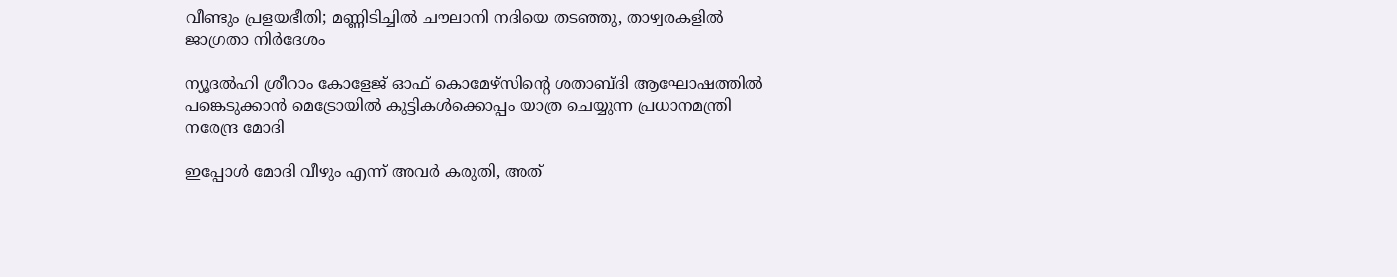വീണ്ടും പ്രളയഭീതി; മണ്ണിടിച്ചില്‍ ചൗലാനി നദിയെ തടഞ്ഞു, താഴ്വരകളില്‍ ജാഗ്രതാ നിര്‍ദേശം

ന്യൂദല്‍ഹി ശ്രീറാം കോളേജ് ഓഫ് കൊമേഴ്‌സിന്റെ ശതാബ്ദി ആഘോഷത്തില്‍ പങ്കെടുക്കാന്‍ മെട്രോയില്‍ കുട്ടികള്‍ക്കൊപ്പം യാത്ര ചെയ്യുന്ന പ്രധാനമന്ത്രി നരേന്ദ്ര മോദി

ഇപ്പോള്‍ മോദി വീഴും എന്ന് അവര്‍ കരുതി, അത്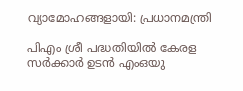വ്യാമോഹങ്ങളായി: പ്രധാനമന്ത്രി

പിഎം ശ്രീ പദ്ധതിയിൽ കേരള സർക്കാർ ഉടൻ എംഒയു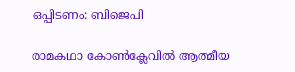ഒപ്പിടണം: ബിജെപി

രാമകഥാ കോണ്‍ക്ലേവില്‍ ആത്മീയ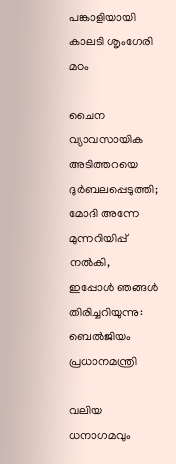പങ്കാളിയായി കാലടി ശൃംഗേരി മഠം

ചൈന വ്യാവസായിക അടിത്തറയെ ദുര്‍ബലപ്പെടുത്തി; മോദി അന്നേ മുന്നറിയിപ്പ് നല്‍കി, ഇപ്പോള്‍ ഞങ്ങള്‍ തിരിച്ചറിയുന്നു: ബെല്‍ജിയം പ്രധാനമന്ത്രി

വലിയ ധനാഗമവും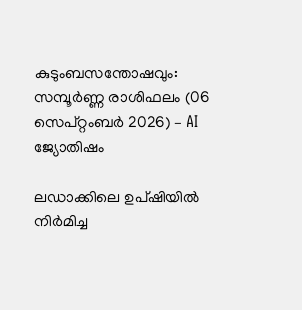കുടുംബസന്തോഷവും: സമ്പൂർണ്ണ രാശിഫലം (06 സെപ്റ്റംബർ 2026) – AI ജ്യോതിഷം

ലഡാക്കിലെ ഉപ്ഷിയില്‍ നിര്‍മിച്ച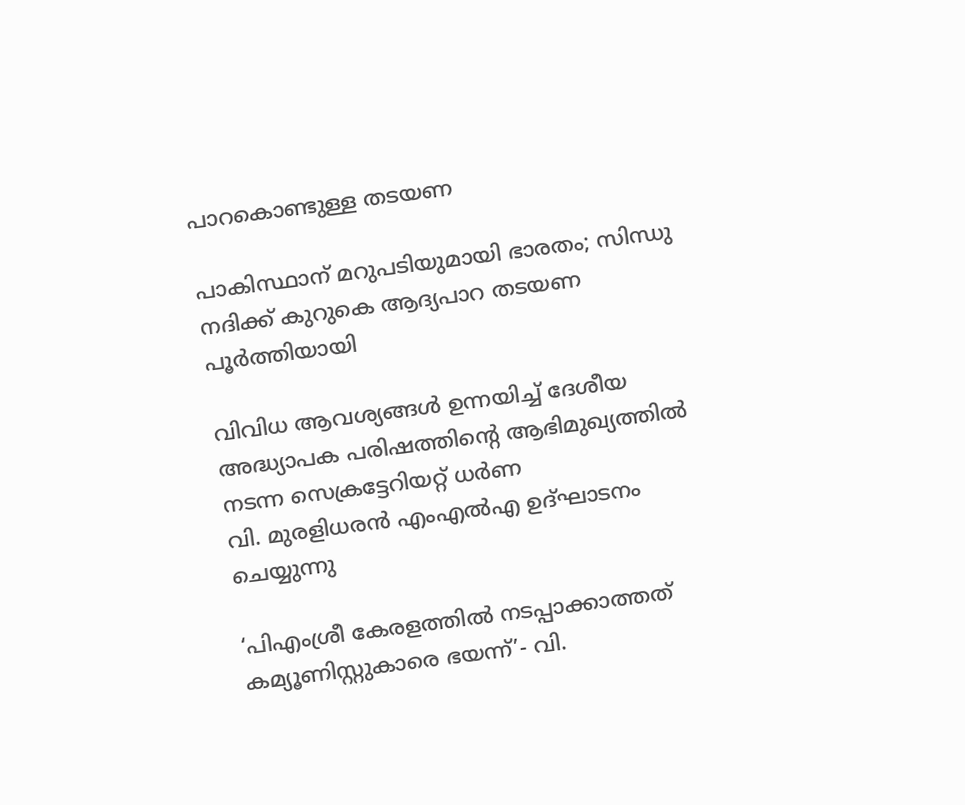പാറകൊണ്ടുള്ള തടയണ

പാകിസ്ഥാന് മറുപടിയുമായി ഭാരതം; സിന്ധു നദിക്ക് കുറുകെ ആദ്യപാറ തടയണ പൂര്‍ത്തിയായി

വിവിധ ആവശ്യങ്ങള്‍ ഉന്നയിച്ച് ദേശീയ അദ്ധ്യാപക പരിഷത്തിന്റെ ആഭിമുഖ്യത്തില്‍ നടന്ന സെക്രട്ടേറിയറ്റ് ധര്‍ണ
വി. മുരളിധരന്‍ എംഎല്‍എ ഉദ്ഘാടനം ചെയ്യുന്നു

‘പിഎംശ്രീ കേരളത്തില്‍ നടപ്പാക്കാത്തത് കമ്യൂണിസ്റ്റുകാരെ ഭയന്ന്’- വി.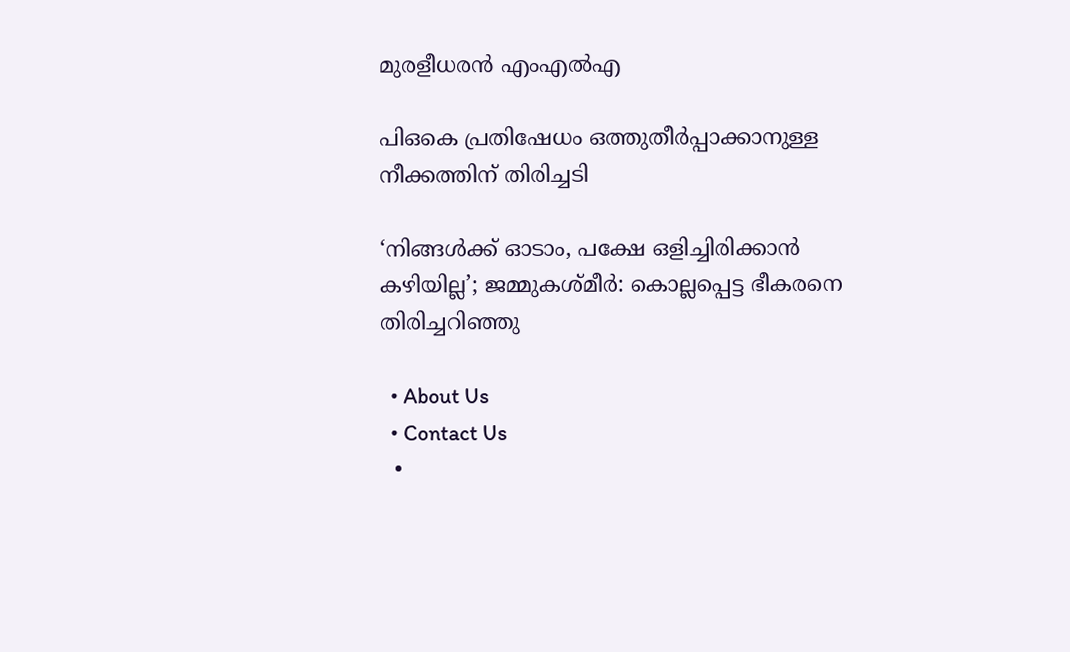മുരളീധരന്‍ എംഎല്‍എ

പിഒകെ പ്രതിഷേധം ഒത്തുതീര്‍പ്പാക്കാനുള്ള നീക്കത്തിന് തിരിച്ചടി

‘നിങ്ങള്‍ക്ക് ഓടാം, പക്ഷേ ഒളിച്ചിരിക്കാന്‍ കഴിയില്ല’; ജമ്മുകശ്മീര്‍: കൊല്ലപ്പെട്ട ഭീകരനെ തിരിച്ചറിഞ്ഞു

  • About Us
  • Contact Us
  •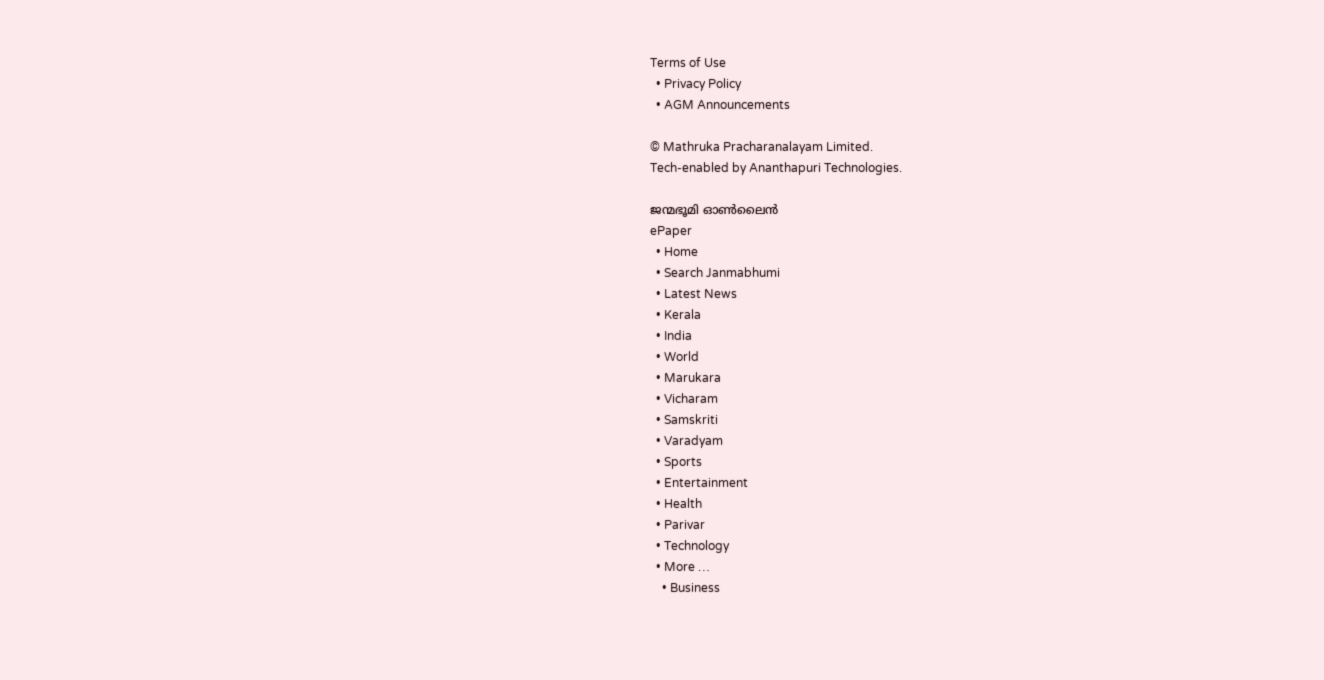Terms of Use
  • Privacy Policy
  • AGM Announcements

© Mathruka Pracharanalayam Limited.
Tech-enabled by Ananthapuri Technologies.

ജന്മഭൂമി ഓണ്‍ലൈന്‍
ePaper
  • Home
  • Search Janmabhumi
  • Latest News
  • Kerala
  • India
  • World
  • Marukara
  • Vicharam
  • Samskriti
  • Varadyam
  • Sports
  • Entertainment
  • Health
  • Parivar
  • Technology
  • More …
    • Business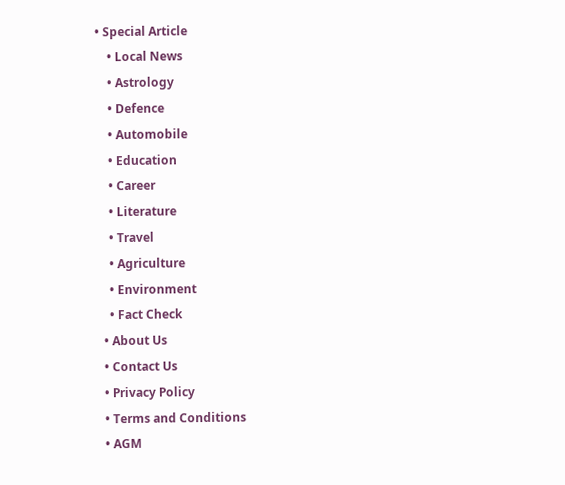• Special Article
    • Local News
    • Astrology
    • Defence
    • Automobile
    • Education
    • Career
    • Literature
    • Travel
    • Agriculture
    • Environment
    • Fact Check
  • About Us
  • Contact Us
  • Privacy Policy
  • Terms and Conditions
  • AGM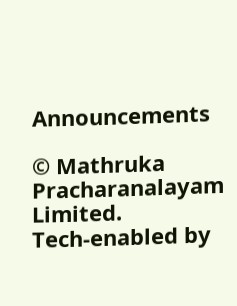Announcements

© Mathruka Pracharanalayam Limited.
Tech-enabled by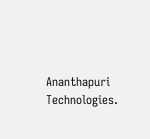Ananthapuri Technologies.